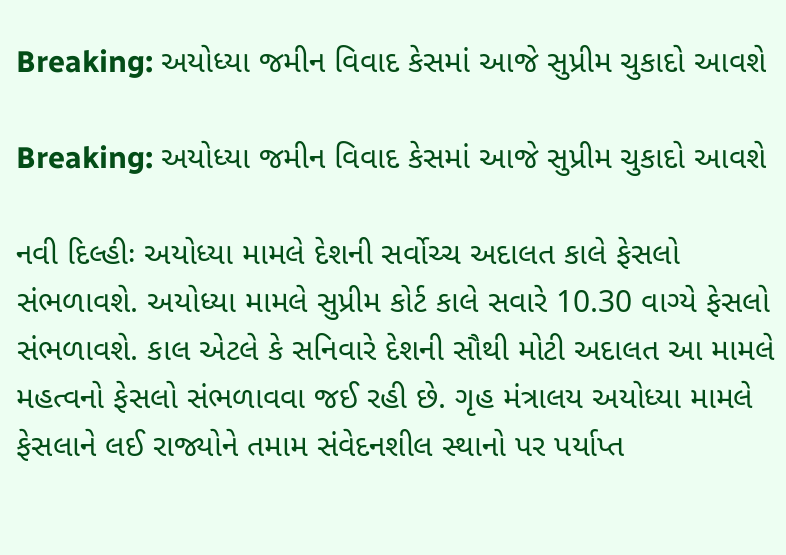Breaking: અયોધ્યા જમીન વિવાદ કેસમાં આજે સુપ્રીમ ચુકાદો આવશે

Breaking: અયોધ્યા જમીન વિવાદ કેસમાં આજે સુપ્રીમ ચુકાદો આવશે

નવી દિલ્હીઃ અયોધ્યા મામલે દેશની સર્વોચ્ચ અદાલત કાલે ફેસલો સંભળાવશે. અયોધ્યા મામલે સુપ્રીમ કોર્ટ કાલે સવારે 10.30 વાગ્યે ફેસલો સંભળાવશે. કાલ એટલે કે સનિવારે દેશની સૌથી મોટી અદાલત આ મામલે મહત્વનો ફેસલો સંભળાવવા જઈ રહી છે. ગૃહ મંત્રાલય અયોધ્યા મામલે ફેસલાને લઈ રાજ્યોને તમામ સંવેદનશીલ સ્થાનો પર પર્યાપ્ત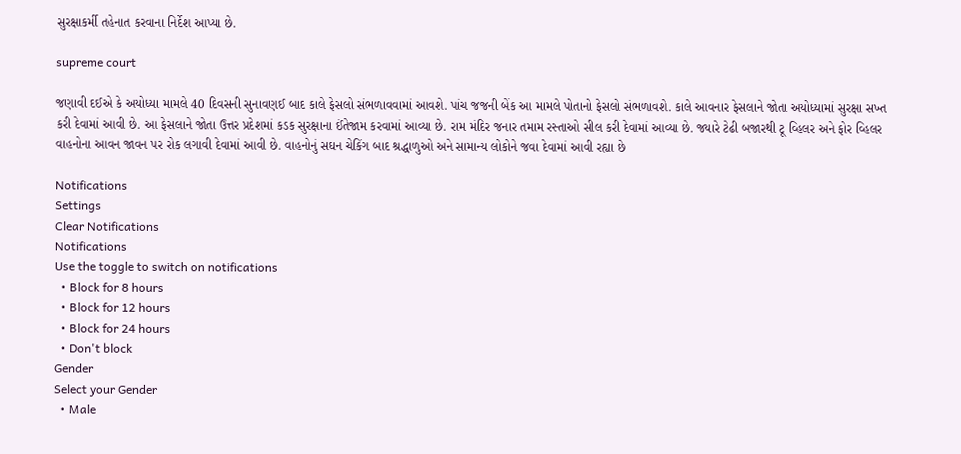સુરક્ષાકર્મી તહેનાત કરવાના નિર્દેશ આપ્યા છે.

supreme court

જણાવી દઈએ કે અયોધ્યા મામલે 40 દિવસની સુનાવણઈ બાદ કાલે ફેસલો સંભળાવવામાં આવશે. પાંચ જજની બેંક આ મામલે પોતાનો ફેસલો સંભળાવશે. કાલે આવનાર ફેસલાને જોતા અયોધ્યામાં સુરક્ષા સખ્ત કરી દેવામાં આવી છે. આ ફેસલાને જોતા ઉત્તર પ્રદેશમાં કડક સુરક્ષાના ઈંતેજામ કરવામાં આવ્યા છે. રામ મંદિર જનાર તમામ રસ્તાઓ સીલ કરી દેવામાં આવ્યા છે. જ્યારે ટેઢી બજારથી ટૂ વ્હિલર અને ફોર વ્હિલર વાહનોના આવન જાવન પર રોક લગાવી દેવામાં આવી છે. વાહનોનું સઘન ચેકિંગ બાદ શ્રદ્ધાળુઓ અને સામાન્ય લોકોને જવા દેવામાં આવી રહ્યા છે

Notifications
Settings
Clear Notifications
Notifications
Use the toggle to switch on notifications
  • Block for 8 hours
  • Block for 12 hours
  • Block for 24 hours
  • Don't block
Gender
Select your Gender
  • Male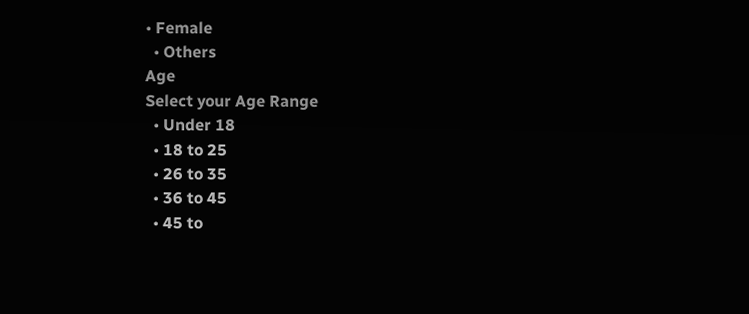• Female
  • Others
Age
Select your Age Range
  • Under 18
  • 18 to 25
  • 26 to 35
  • 36 to 45
  • 45 to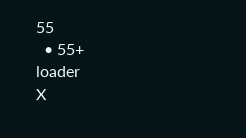55
  • 55+
loader
X